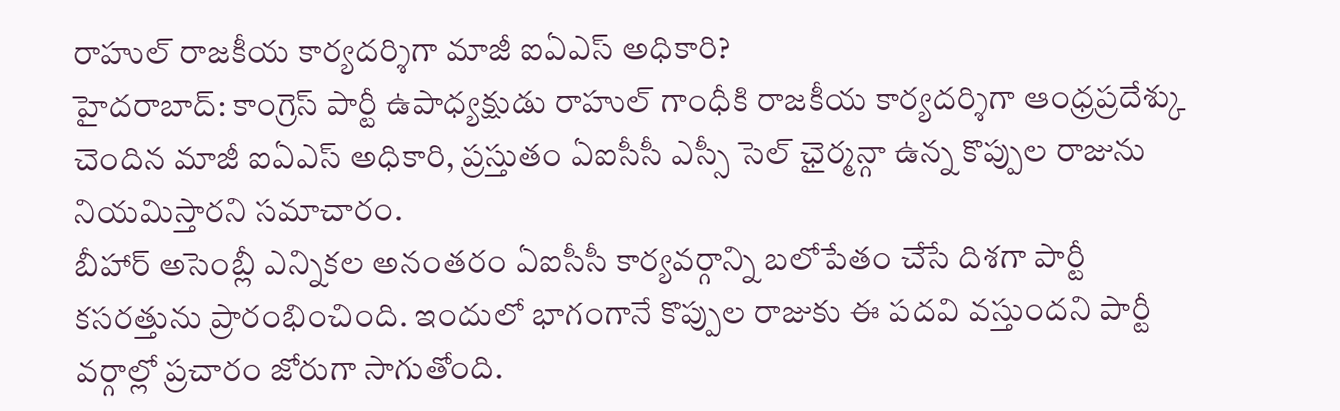రాహుల్ రాజకీయ కార్యదర్శిగా మాజీ ఐఏఎస్ అధికారి?
హైదరాబాద్: కాంగ్రెస్ పార్టీ ఉపాధ్యక్షుడు రాహుల్ గాంధీకి రాజకీయ కార్యదర్శిగా ఆంధ్రప్రదేశ్కు చెందిన మాజీ ఐఏఎస్ అధికారి, ప్రస్తుతం ఏఐసీసీ ఎస్సీ సెల్ ఛైర్మన్గా ఉన్న కొప్పుల రాజును నియమిస్తారని సమాచారం.
బీహార్ అసెంబ్లీ ఎన్నికల అనంతరం ఏఐసీసీ కార్యవర్గాన్ని బలోపేతం చేసే దిశగా పార్టీ కసరత్తును ప్రారంభించింది. ఇందులో భాగంగానే కొప్పుల రాజుకు ఈ పదవి వస్తుందని పార్టీ వర్గాల్లో ప్రచారం జోరుగా సాగుతోంది.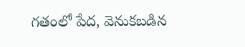గతంలో పేద, వెనుకబడిన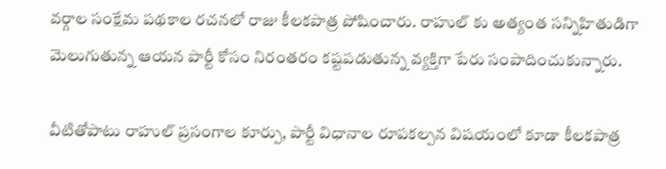వర్గాల సంక్షేమ పథకాల రచనలో రాజు కీలకపాత్ర పోషించారు. రాహుల్ కు అత్యంత సన్నిహితుడిగా మెలుగుతున్న ఆయన పార్టీ కోసం నిరంతరం కష్టపడుతున్న వ్యక్తిగా పేరు సంపాదించుకున్నారు.

వీటితోపాటు రాహుల్ ప్రసంగాల కూర్పు, పార్టీ విధానాల రూపకల్పన విషయంలో కూడా కీలకపాత్ర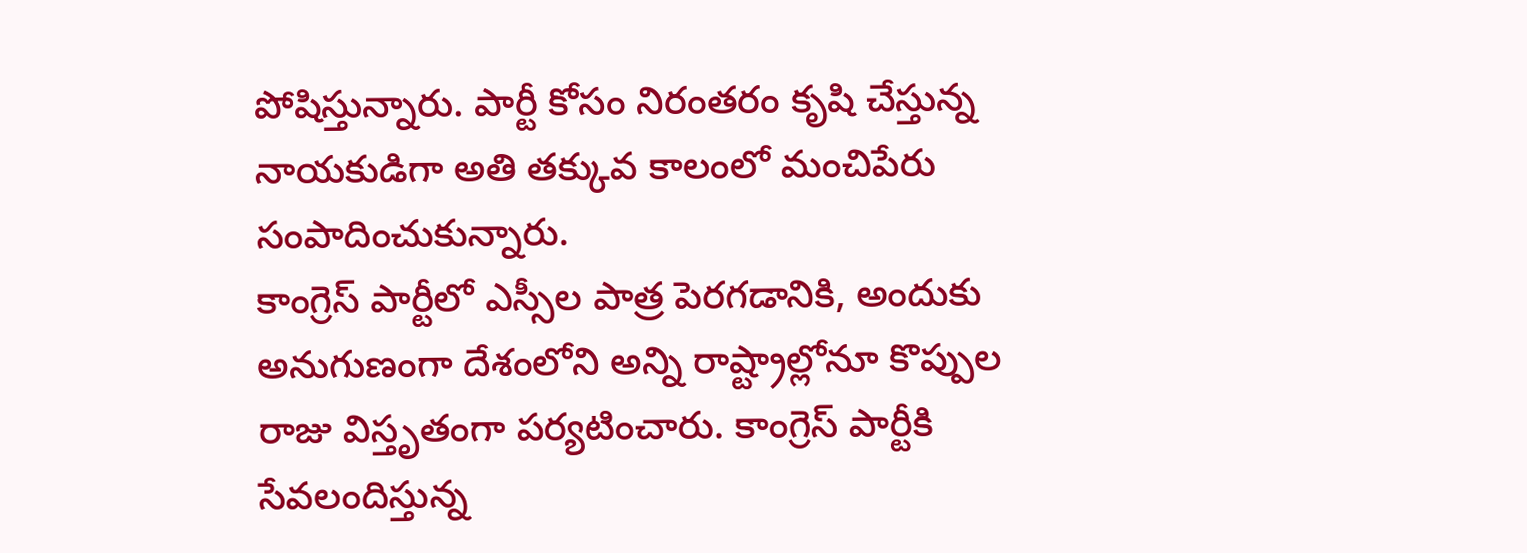పోషిస్తున్నారు. పార్టీ కోసం నిరంతరం కృషి చేస్తున్న నాయకుడిగా అతి తక్కువ కాలంలో మంచిపేరు సంపాదించుకున్నారు.
కాంగ్రెస్ పార్టీలో ఎస్సీల పాత్ర పెరగడానికి, అందుకు అనుగుణంగా దేశంలోని అన్ని రాష్ట్రాల్లోనూ కొప్పుల రాజు విస్తృతంగా పర్యటించారు. కాంగ్రెస్ పార్టీకి సేవలందిస్తున్న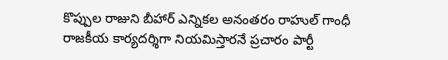కొప్పుల రాజుని బీహార్ ఎన్నికల అనంతరం రాహుల్ గాంధీ రాజకీయ కార్యదర్శిగా నియమిస్తారనే ప్రచారం పార్టీ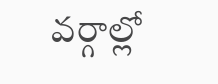వర్గాల్లో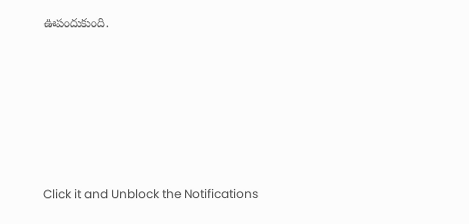ఊపందుకుంది.












Click it and Unblock the Notifications